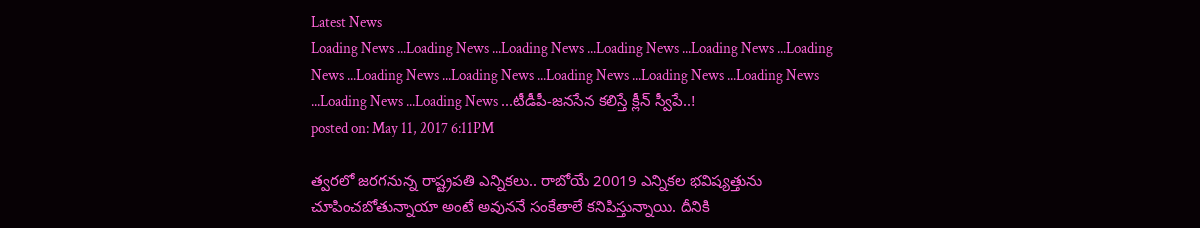Latest News
Loading News ...Loading News ...Loading News ...Loading News ...Loading News ...Loading News ...Loading News ...Loading News ...Loading News ...Loading News ...Loading News ...Loading News ...Loading News ...టీడీపీ-జనసేన కలిస్తే క్లీన్ స్వీపే..!
posted on: May 11, 2017 6:11PM

త్వరలో జరగనున్న రాష్ట్రపతి ఎన్నికలు.. రాబోయే 20019 ఎన్నికల భవిష్యత్తును చూపించబోతున్నాయా అంటే అవుననే సంకేతాలే కనిపిస్తున్నాయి. దీనికి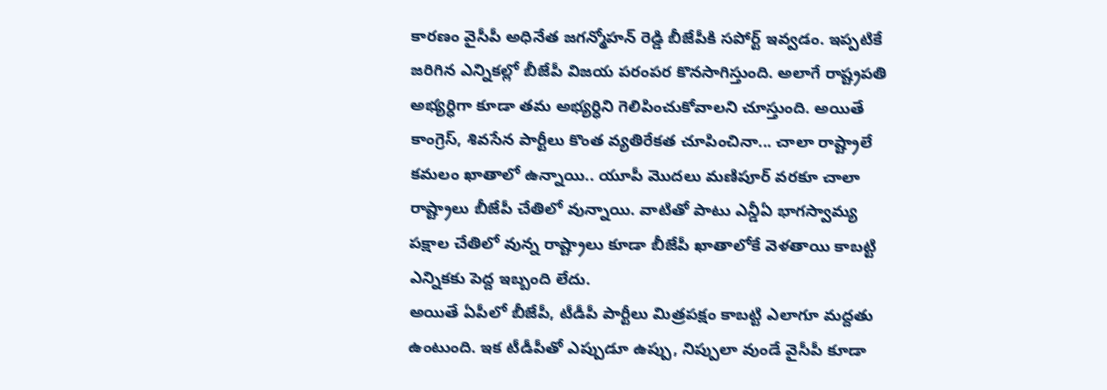కారణం వైసీపీ అధినేత జగన్మోహన్ రెడ్డి బీజేపీకి సపోర్ట్ ఇవ్వడం. ఇప్పటికే జరిగిన ఎన్నికల్లో బీజేపీ విజయ పరంపర కొనసాగిస్తుంది. అలాగే రాష్ట్రపతి అభ్యర్ధిగా కూడా తమ అభ్యర్ధిని గెలిపించుకోవాలని చూస్తుంది. అయితే కాంగ్రెస్, శివసేన పార్టీలు కొంత వ్యతిరేకత చూపించినా... చాలా రాష్ట్రాలే కమలం ఖాతాలో ఉన్నాయి.. యూపీ మొదలు మణిపూర్ వరకూ చాలా రాష్ట్రాలు బీజేపీ చేతిలో వున్నాయి. వాటితో పాటు ఎన్డీఏ భాగస్వామ్య పక్షాల చేతిలో వున్న రాష్ట్రాలు కూడా బీజేపీ ఖాతాలోకే వెళతాయి కాబట్టి ఎన్నికకు పెద్ద ఇబ్బంది లేదు.
అయితే ఏపీలో బీజేపీ, టీడీపీ పార్టీలు మిత్రపక్షం కాబట్టి ఎలాగూ మద్దతు ఉంటుంది. ఇక టీడీపీతో ఎప్పుడూ ఉప్పు, నిప్పులా వుండే వైసీపీ కూడా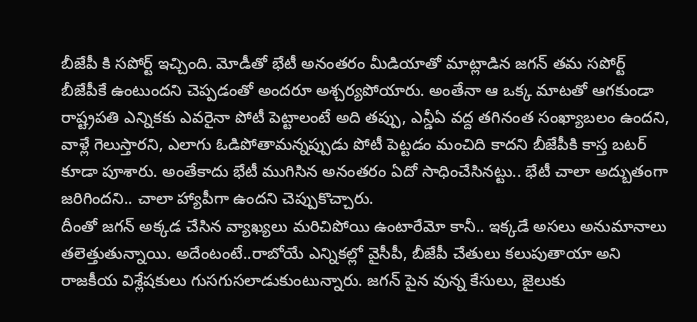బీజేపీ కి సపోర్ట్ ఇచ్చింది. మోడీతో భేటీ అనంతరం మీడియాతో మాట్లాడిన జగన్ తమ సపోర్ట్ బీజేపీకే ఉంటుందని చెప్పడంతో అందరూ అశ్చర్యపోయారు. అంతేనా ఆ ఒక్క మాటతో ఆగకుండా రాష్ట్రపతి ఎన్నికకు ఎవరైనా పోటీ పెట్టాలంటే అది తప్పు, ఎన్డీఏ వద్ద తగినంత సంఖ్యాబలం ఉందని, వాళ్లే గెలుస్తారని, ఎలాగు ఓడిపోతామన్నప్పుడు పోటీ పెట్టడం మంచిది కాదని బీజేపీకి కాస్త బటర్ కూడా పూశారు. అంతేకాదు భేటీ ముగిసిన అనంతరం ఏదో సాధించేసినట్టు.. భేటీ చాలా అద్బుతంగా జరిగిందని.. చాలా హ్యాపీగా ఉందని చెప్పుకొచ్చారు.
దీంతో జగన్ అక్కడ చేసిన వ్యాఖ్యలు మరిచిపోయి ఉంటారేమో కానీ.. ఇక్కడే అసలు అనుమానాలు తలెత్తుతున్నాయి. అదేంటంటే..రాబోయే ఎన్నికల్లో వైసీపీ, బీజేపీ చేతులు కలుపుతాయా అని రాజకీయ విశ్లేషకులు గుసగుసలాడుకుంటున్నారు. జగన్ పైన వున్న కేసులు, జైలుకు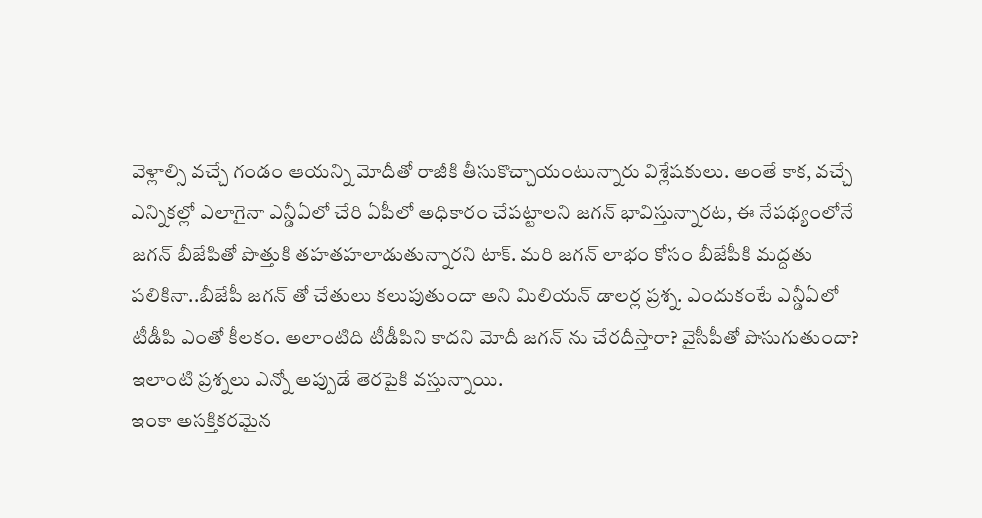వెళ్లాల్సి వచ్చే గండం ఆయన్ని మోదీతో రాజీకి తీసుకొచ్చాయంటున్నారు విశ్లేషకులు. అంతే కాక, వచ్చే ఎన్నికల్లో ఎలాగైనా ఎన్డీఏలో చేరి ఏపీలో అధికారం చేపట్టాలని జగన్ భావిస్తున్నారట, ఈ నేపథ్యంలోనే జగన్ బీజేపితో పొత్తుకి తహతహలాడుతున్నారని టాక్. మరి జగన్ లాభం కోసం బీజేపీకి మద్దతు పలికినా..బీజేపీ జగన్ తో చేతులు కలుపుతుందా అని మిలియన్ డాలర్ల ప్రశ్న. ఎందుకంటే ఎన్డీఏలో టీడీపి ఎంతో కీలకం. అలాంటిది టీడీపిని కాదని మోదీ జగన్ ను చేరదీస్తారా? వైసీపీతో పొసుగుతుందా? ఇలాంటి ప్రశ్నలు ఎన్నో అప్పుడే తెరపైకి వస్తున్నాయి.
ఇంకా అసక్తికరమైన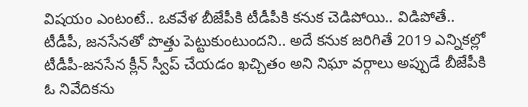విషయం ఎంటంటే.. ఒకవేళ బీజేపీకి టీడీపీకి కనుక చెడిపోయి.. విడిపోతే.. టీడీపీ, జనసేనతో పొత్తు పెట్టుకుంటుందని.. అదే కనుక జరిగితే 2019 ఎన్నికల్లో టీడీపీ-జనసేన క్లీన్ స్వీప్ చేయడం ఖచ్చితం అని నిఘా వర్గాలు అప్పుడే బీజేపీకి ఓ నివేదికను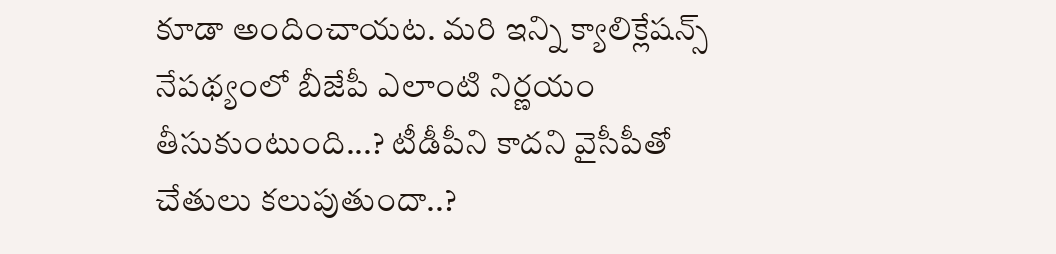కూడా అందించాయట. మరి ఇన్ని క్యాలిక్లేషన్స్ నేపథ్యంలో బీజేపీ ఎలాంటి నిర్ణయం తీసుకుంటుంది...? టీడీపీని కాదని వైసీపీతో చేతులు కలుపుతుందా..?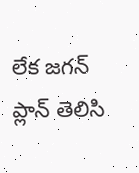లేక జగన్ ప్లాన్ తెలిసి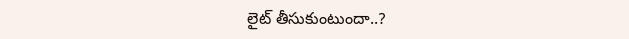లైట్ తీసుకుంటుందా..?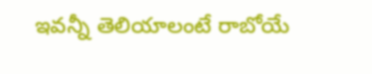ఇవన్నీ తెలియాలంటే రాబోయే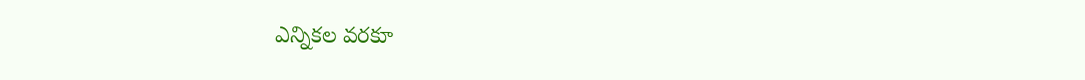ఎన్నికల వరకూ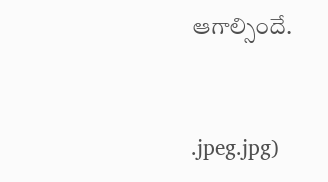ఆగాల్సిందే.


.jpeg.jpg)